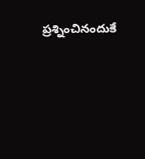ప్రశ్నించినందుకే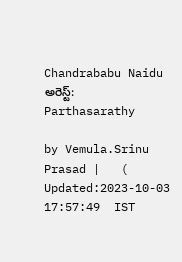Chandrababu Naidu అరెస్ట్: Parthasarathy

by Vemula.Srinu Prasad |   (  Updated:2023-10-03 17:57:49  IST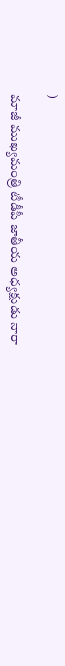)

మాజీ ముఖ్యమంత్రి టీడీపీ జాతీయ అధ్యక్షుడు నారా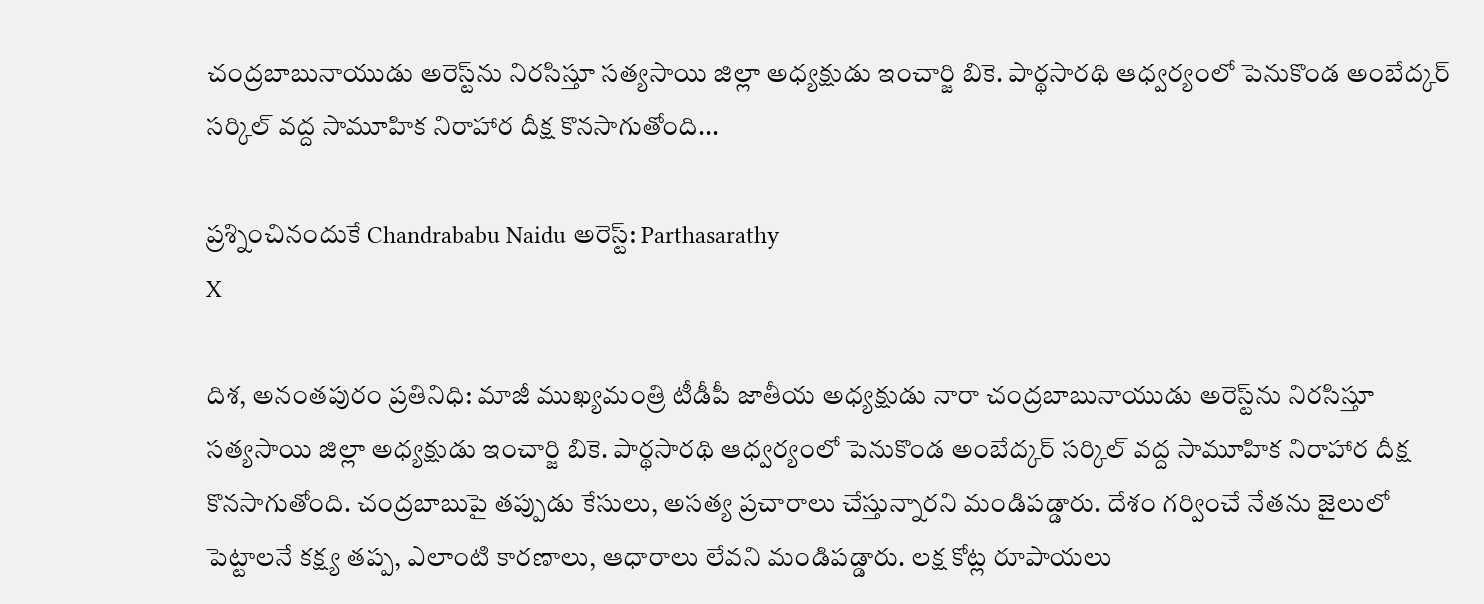చంద్రబాబునాయుడు అరెస్ట్‌ను నిరసిస్తూ సత్యసాయి జిల్లా అధ్యక్షుడు ఇంచార్జి బికె. పార్థసారథి ఆధ్వర్యంలో పెనుకొండ అంబేద్కర్ సర్కిల్ వద్ద సామూహిక నిరాహార దీక్ష కొనసాగుతోంది...

ప్రశ్నించినందుకే Chandrababu Naidu అరెస్ట్: Parthasarathy
X

దిశ, అనంతపురం ప్రతినిధి: మాజీ ముఖ్యమంత్రి టీడీపీ జాతీయ అధ్యక్షుడు నారా చంద్రబాబునాయుడు అరెస్ట్‌ను నిరసిస్తూ సత్యసాయి జిల్లా అధ్యక్షుడు ఇంచార్జి బికె. పార్థసారథి ఆధ్వర్యంలో పెనుకొండ అంబేద్కర్ సర్కిల్ వద్ద సామూహిక నిరాహార దీక్ష కొనసాగుతోంది. చంద్రబాబుపై తప్పుడు కేసులు, అసత్య ప్రచారాలు చేస్తున్నారని మండిపడ్డారు. దేశం గర్వించే నేతను జైలులో పెట్టాలనే కక్ష్య తప్ప, ఎలాంటి కారణాలు, ఆధారాలు లేవని మండిపడ్డారు. లక్ష కోట్ల రూపాయలు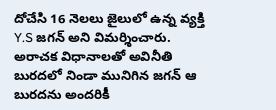దోచేసి 16 నెలలు జైలులో ఉన్న వ్యక్తి Y.S జగన్ అని విమర్శించారు. అరాచక విధానాలతో అవినీతి బురదలో నిండా మునిగిన జగన్ ఆ బురదను అందరికీ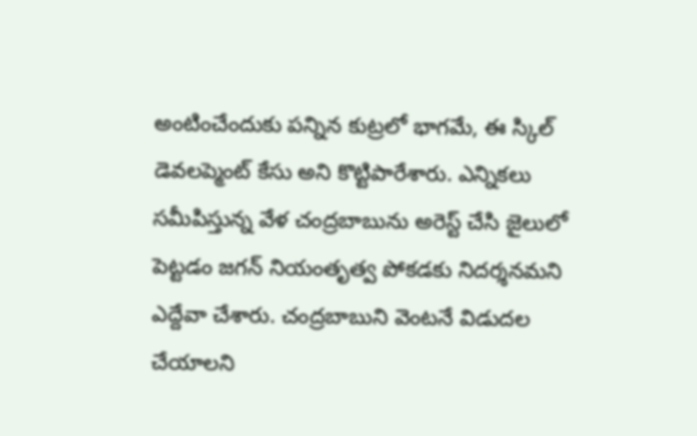అంటించేందుకు పన్నిన కుట్రలో భాగమే, ఈ స్కిల్ డెవలప్మెంట్ కేసు అని కొట్టిపారేశారు. ఎన్నికలు సమీపిస్తున్న వేళ చంద్రబాబును అరెస్ట్ చేసి జైలులో పెట్టడం జగన్ నియంతృత్వ పోకడకు నిదర్శనమని ఎద్దేవా చేశారు. చంద్రబాబుని వెంటనే విడుదల చేయాలని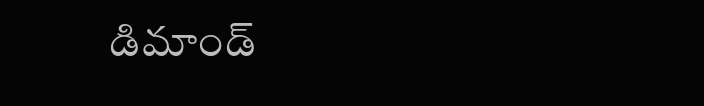డిమాండ్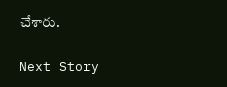చేశారు.

Next Story